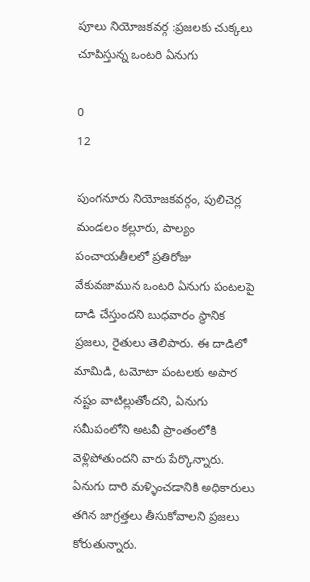పూలు నియోజకవర్గ :ప్రజలకు చుక్కలు చూపిస్తున్న ఒంటరి ఏనుగు

0
12

పుంగనూరు నియోజకవర్గం, పులిచెర్ల మండలం కల్లూరు, పాల్యం పంచాయతీలలో ప్రతిరోజు వేకువజామున ఒంటరి ఏనుగు పంటలపై దాడి చేస్తుందని బుధవారం స్థానిక ప్రజలు, రైతులు తెలిపారు. ఈ దాడిలో మామిడి, టమోటా పంటలకు అపార నష్టం వాటిల్లుతోందని, ఏనుగు సమీపంలోని అటవీ ప్రాంతంలోకి వెళ్లిపోతుందని వారు పేర్కొన్నారు. ఏనుగు దారి మళ్ళించడానికి అధికారులు తగిన జాగ్రత్తలు తీసుకోవాలని ప్రజలు కోరుతున్నారు.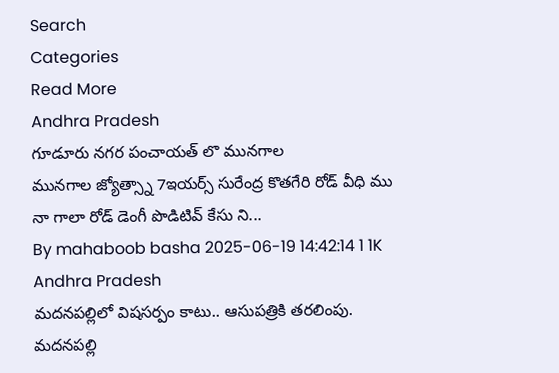Search
Categories
Read More
Andhra Pradesh
గూడూరు నగర పంచాయత్ లొ మునగాల
మునగాల జ్యోత్స్నా 7ఇయర్స్ సురేంద్ర కొతగేరి రోడ్ వీధి ము నా గాలా రోడ్ డెంగీ పొడిటివ్ కేసు ని...
By mahaboob basha 2025-06-19 14:42:14 1 1K
Andhra Pradesh
మదనపల్లిలో విషసర్పం కాటు.. ఆసుపత్రికి తరలింపు.
మదనపల్లి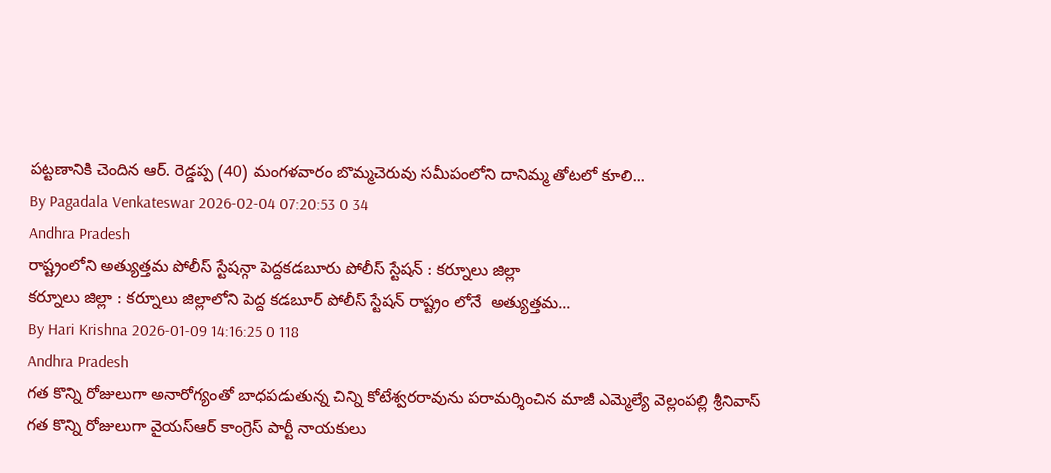పట్టణానికి చెందిన ఆర్. రెడ్డప్ప (40) మంగళవారం బొమ్మచెరువు సమీపంలోని దానిమ్మ తోటలో కూలి...
By Pagadala Venkateswar 2026-02-04 07:20:53 0 34
Andhra Pradesh
రాష్ట్రంలోని అత్యుత్తమ పోలీస్ స్టేషన్గా పెద్దకడబూరు పోలీస్ స్టేషన్ : కర్నూలు జిల్లా
కర్నూలు జిల్లా : కర్నూలు జిల్లాలోని పెద్ద కడబూర్ పోలీస్ స్టేషన్ రాష్ట్రం లోనే  అత్యుత్తమ...
By Hari Krishna 2026-01-09 14:16:25 0 118
Andhra Pradesh
గత కొన్ని రోజులుగా అనారోగ్యంతో బాధపడుతున్న చిన్ని కోటేశ్వరరావును పరామర్శించిన మాజీ ఎమ్మెల్యే వెల్లంపల్లి శ్రీనివాస్
గత కొన్ని రోజులుగా వైయస్ఆర్ కాంగ్రెస్ పార్టీ నాయకులు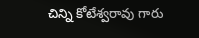చిన్ని కోటేశ్వరావు గారు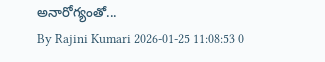అనారోగ్యంతో...
By Rajini Kumari 2026-01-25 11:08:53 0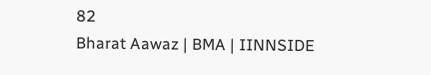82
Bharat Aawaz | BMA | IINNSIDE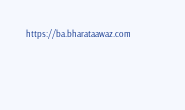https://ba.bharataawaz.com